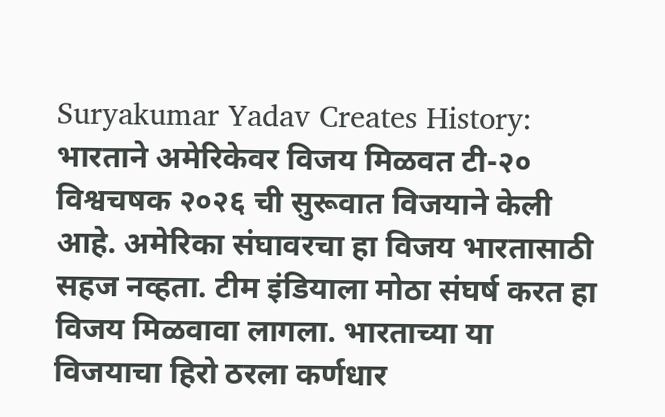Suryakumar Yadav Creates History: भारताने अमेरिकेवर विजय मिळवत टी-२० विश्वचषक २०२६ ची सुरूवात विजयाने केली आहे. अमेरिका संघावरचा हा विजय भारतासाठी सहज नव्हता. टीम इंडियाला मोठा संघर्ष करत हा विजय मिळवावा लागला. भारताच्या या विजयाचा हिरो ठरला कर्णधार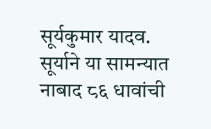सूर्यकुमार यादव. सूर्याने या सामन्यात नाबाद ८६ धावांची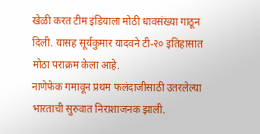खेळी करत टीम इंडियाला मोठी धावसंख्या गाठून दिली. यासह सूर्यकुमार यादवने टी-२० इतिहासात मोठा पराक्रम केला आहे.
नाणेफेक गमावून प्रथम फलंदाजीसाठी उतरलेल्या भारताची सुरुवात निराशाजनक झाली.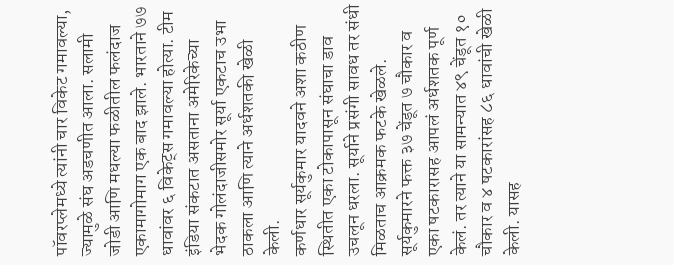पॉवरप्लेमध्ये त्यांनी चार विकेट गमावल्या, ज्यामुळे संघ अडचणीत आला. सलामी जोडी आणि मधल्या फळीतील फलंदाज एकामागोमाग एक बाद झाले. भारताने ७७ धावांवर ६ विकेट्स गमावल्या होत्या. टीम इंडिया संकटात असताना अमेरिकेच्या भेदक गोलंदाजीसमोर सूर्या एकटाच उभा ठाकला आणि त्याने अर्धशतकी खेळी केली.
कर्णधार सूर्यकुमार यादवने अशा कठीण स्थितीत एका टोकापासून संघाचा डाव उचलून धरला. सूर्याने प्रसंगी सावध तर संधी मिळताच आक्रमक फटके खेळले. सूर्यकुमारने फक्त ३७ चेंडूत ७ चौकार व एका षटकारासह आपलं अर्धशतक पूर्ण केलं. तर त्याने या सामन्यात ४९ चेंडूत १० चौकार व ४ षटकारांसह ८६ धावांची खेळी केली. यासह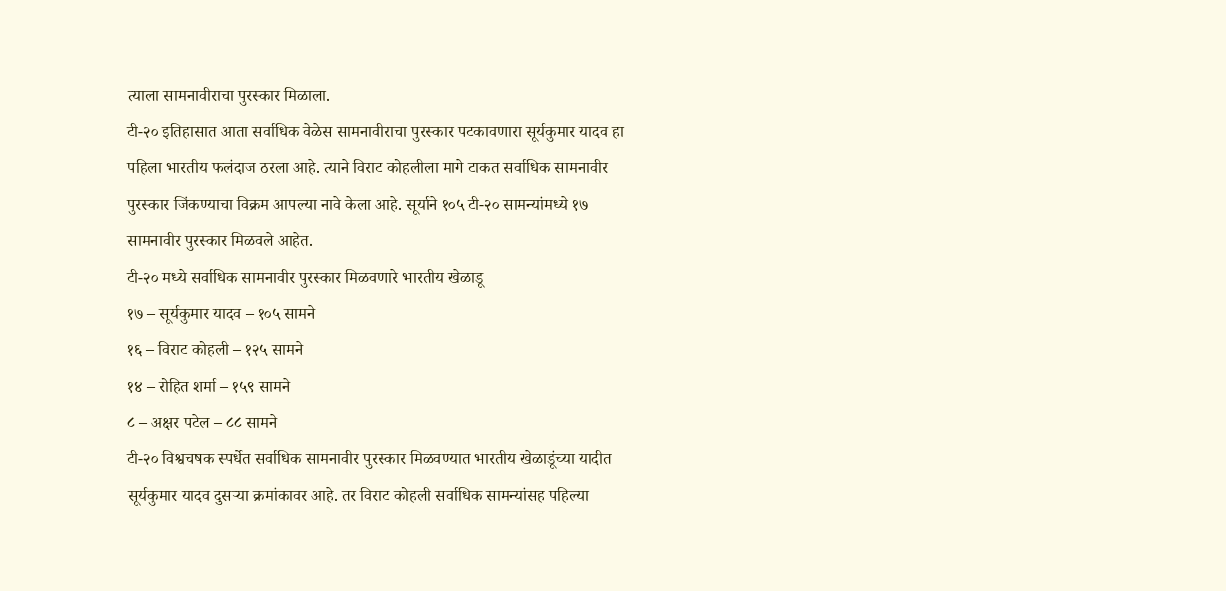त्याला सामनावीराचा पुरस्कार मिळाला.
टी-२० इतिहासात आता सर्वाधिक वेळेस सामनावीराचा पुरस्कार पटकावणारा सूर्यकुमार यादव हा पहिला भारतीय फलंदाज ठरला आहे. त्याने विराट कोहलीला मागे टाकत सर्वाधिक सामनावीर पुरस्कार जिंकण्याचा विक्रम आपल्या नावे केला आहे. सूर्याने १०५ टी-२० सामन्यांमध्ये १७ सामनावीर पुरस्कार मिळवले आहेत.
टी-२० मध्ये सर्वाधिक सामनावीर पुरस्कार मिळवणारे भारतीय खेळाडू
१७ – सूर्यकुमार यादव – १०५ सामने
१६ – विराट कोहली – १२५ सामने
१४ – रोहित शर्मा – १५९ सामने
८ – अक्षर पटेल – ८८ सामने
टी-२० विश्वचषक स्पर्धेत सर्वाधिक सामनावीर पुरस्कार मिळवण्यात भारतीय खेळाडूंच्या यादीत सूर्यकुमार यादव दुसऱ्या क्रमांकावर आहे. तर विराट कोहली सर्वाधिक सामन्यांसह पहिल्या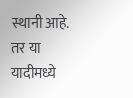स्थानी आहे. तर या यादीमध्ये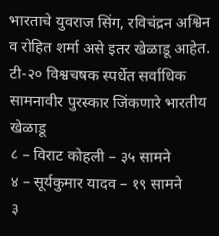भारताचे युवराज सिंग, रविचंद्रन अश्विन व रोहित शर्मा असे इतर खेळाडू आहेत.
टी-२० विश्वचषक स्पर्धेत सर्वाधिक सामनावीर पुरस्कार जिंकणारे भारतीय खेळाडू
८ – विराट कोहली – ३५ सामने
४ – सूर्यकुमार यादव – १९ सामने
३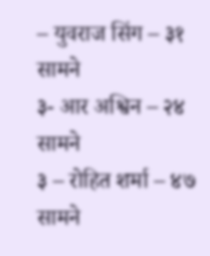– युवराज सिंग – ३१ सामने
३- आर अश्विन – २४ सामने
३ – रोहित शर्मा – ४७ सामने